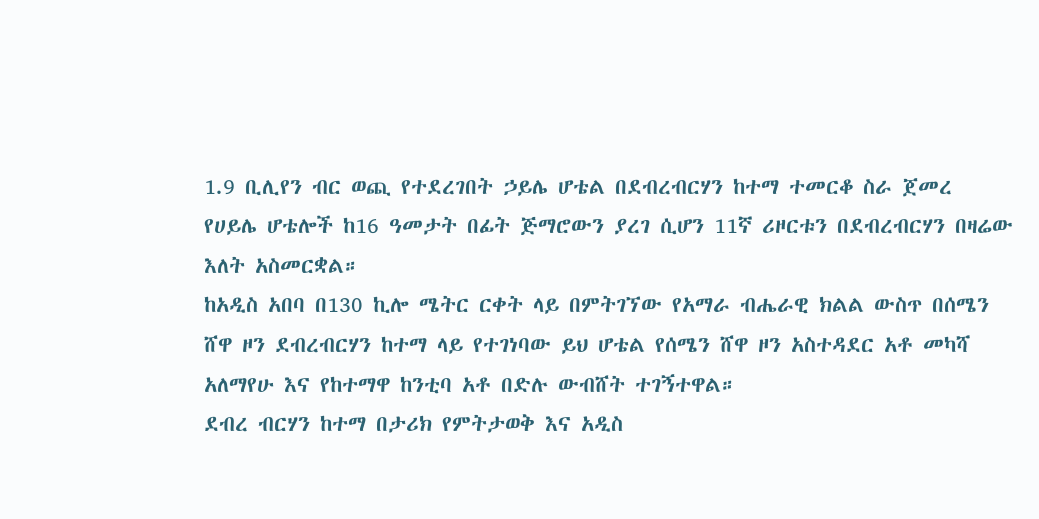1.9 ቢሊየን ብር ወጪ የተደረገበት ኃይሌ ሆቴል በደብረብርሃን ከተማ ተመርቆ ስራ ጀመረ
የሀይሌ ሆቴሎች ከ16 ዓመታት በፊት ጅማሮውን ያረገ ሲሆን 11ኛ ሪዞርቱን በደብረብርሃን በዛሬው እለት አስመርቋል።
ከአዲስ አበባ በ130 ኪሎ ሜትር ርቀት ላይ በምትገኘው የአማራ ብሔራዊ ክልል ውስጥ በሰሜን ሸዋ ዞን ደብረብርሃን ከተማ ላይ የተገነባው ይህ ሆቴል የሰሜን ሸዋ ዞን አስተዳደር አቶ መካሻ አለማየሁ እና የከተማዋ ከንቲባ አቶ በድሉ ውብሸት ተገኝተዋል።
ደብረ ብርሃን ከተማ በታሪክ የምትታወቅ እና አዲስ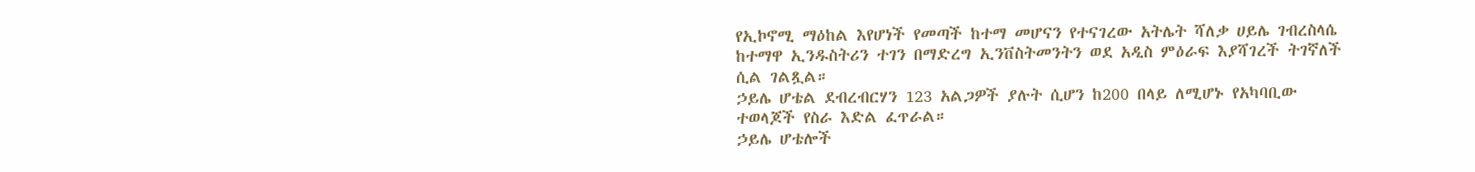የኢኮኖሚ ማዕከል እየሆነች የመጣች ከተማ መሆናን የተናገረው አትሌት ሻለቃ ሀይሌ ገብረስላሴ ከተማዋ ኢንዱስትሪን ተገን በማድረግ ኢንቨስትመንትን ወደ አዲስ ምዕራፍ እያሻገረች ትገኛለች ሲል ገልጿል።
ኃይሌ ሆቴል ደብረብርሃን 123 አልጋዎች ያሉት ሲሆን ከ200 በላይ ለሚሆኑ የአካባቢው ተወላጆች የስራ እድል ፈጥራል።
ኃይሌ ሆቴሎች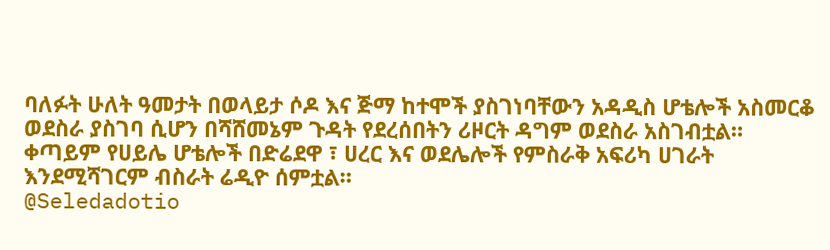ባለፉት ሁለት ዓመታት በወላይታ ሶዶ እና ጅማ ከተሞች ያስገነባቸውን አዳዲስ ሆቴሎች አስመርቆ ወደስራ ያስገባ ሲሆን በሻሸመኔም ጉዳት የደረሰበትን ሪዞርት ዳግም ወደስራ አስገብቷል።
ቀጣይም የሀይሌ ሆቴሎች በድሬደዋ ፣ ሀረር እና ወደሌሎች የምስራቅ አፍሪካ ሀገራት እንደሚሻገርም ብስራት ሬዲዮ ሰምቷል።
@Seledadotio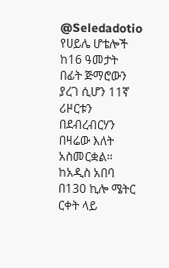@Seledadotio
የሀይሌ ሆቴሎች ከ16 ዓመታት በፊት ጅማሮውን ያረገ ሲሆን 11ኛ ሪዞርቱን በደብረብርሃን በዛሬው እለት አስመርቋል።
ከአዲስ አበባ በ130 ኪሎ ሜትር ርቀት ላይ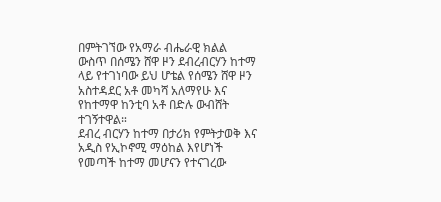በምትገኘው የአማራ ብሔራዊ ክልል ውስጥ በሰሜን ሸዋ ዞን ደብረብርሃን ከተማ ላይ የተገነባው ይህ ሆቴል የሰሜን ሸዋ ዞን አስተዳደር አቶ መካሻ አለማየሁ እና የከተማዋ ከንቲባ አቶ በድሉ ውብሸት ተገኝተዋል።
ደብረ ብርሃን ከተማ በታሪክ የምትታወቅ እና አዲስ የኢኮኖሚ ማዕከል እየሆነች የመጣች ከተማ መሆናን የተናገረው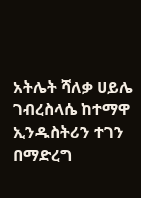አትሌት ሻለቃ ሀይሌ ገብረስላሴ ከተማዋ ኢንዱስትሪን ተገን በማድረግ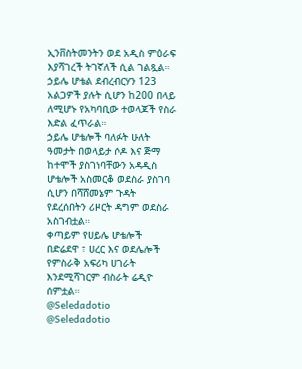ኢንቨስትመንትን ወደ አዲስ ምዕራፍ እያሻገረች ትገኛለች ሲል ገልጿል።
ኃይሌ ሆቴል ደብረብርሃን 123 አልጋዎች ያሉት ሲሆን ከ200 በላይ ለሚሆኑ የአካባቢው ተወላጆች የስራ እድል ፈጥራል።
ኃይሌ ሆቴሎች ባለፉት ሁለት ዓመታት በወላይታ ሶዶ እና ጅማ ከተሞች ያስገነባቸውን አዳዲስ ሆቴሎች አስመርቆ ወደስራ ያስገባ ሲሆን በሻሸመኔም ጉዳት የደረሰበትን ሪዞርት ዳግም ወደስራ አስገብቷል።
ቀጣይም የሀይሌ ሆቴሎች በድሬደዋ ፣ ሀረር እና ወደሌሎች የምስራቅ አፍሪካ ሀገራት እንደሚሻገርም ብስራት ሬዲዮ ሰምቷል።
@Seledadotio
@Seledadotio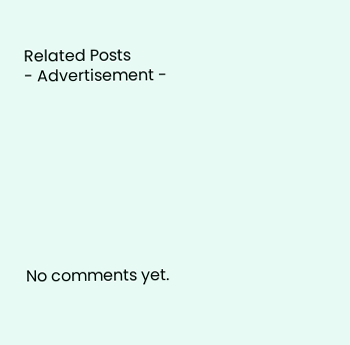Related Posts
- Advertisement -









No comments yet.